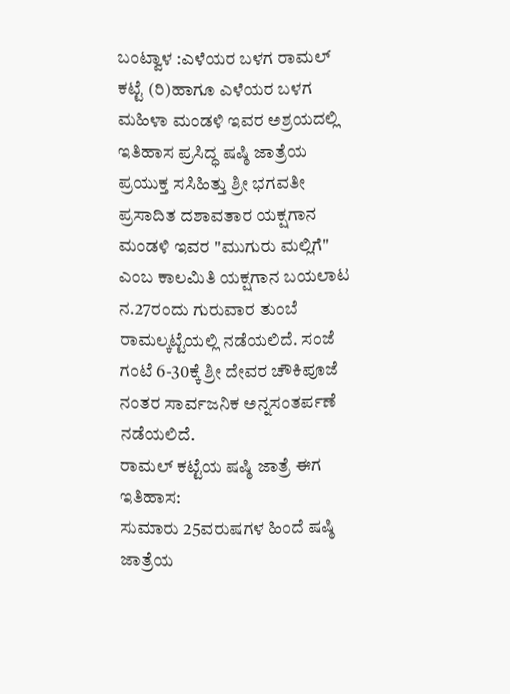ಬಂಟ್ವಾಳ :ಎಳೆಯರ ಬಳಗ ರಾಮಲ್ ಕಟ್ಟೆ (ರಿ)ಹಾಗೂ ಎಳೆಯರ ಬಳಗ ಮಹಿಳಾ ಮಂಡಳಿ ಇವರ ಅಶ್ರಯದಲ್ಲಿ ಇತಿಹಾಸ ಪ್ರಸಿದ್ಧ ಷಷ್ಠಿ ಜಾತ್ರೆಯ ಪ್ರಯುಕ್ತ ಸಸಿಹಿತ್ತು ಶ್ರೀ ಭಗವತೀ ಪ್ರಸಾದಿತ ದಶಾವತಾರ ಯಕ್ಷಗಾನ ಮಂಡಳಿ ಇವರ "ಮುಗುರು ಮಲ್ಲಿಗೆ" ಎಂಬ ಕಾಲಮಿತಿ ಯಕ್ಷಗಾನ ಬಯಲಾಟ ನ.27ರಂದು ಗುರುವಾರ ತುಂಬೆ ರಾಮಲ್ಕಟ್ಟೆಯಲ್ಲಿ ನಡೆಯಲಿದೆ. ಸಂಜೆ ಗಂಟೆ 6-30ಕ್ಕೆ ಶ್ರೀ ದೇವರ ಚೌಕಿಪೂಜೆ ನಂತರ ಸಾರ್ವಜನಿಕ ಅನ್ನಸಂತರ್ಪಣೆ ನಡೆಯಲಿದೆ.
ರಾಮಲ್ ಕಟ್ಟೆಯ ಷಷ್ಠಿ ಜಾತ್ರೆ ಈಗ ಇತಿಹಾಸ:
ಸುಮಾರು 25ವರುಷಗಳ ಹಿಂದೆ ಷಷ್ಠಿ ಜಾತ್ರೆಯ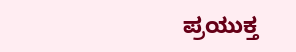ಪ್ರಯುಕ್ತ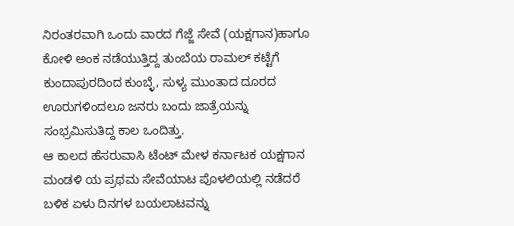ನಿರಂತರವಾಗಿ ಒಂದು ವಾರದ ಗೆಜ್ಜೆ ಸೇವೆ (ಯಕ್ಷಗಾನ)ಹಾಗೂ ಕೋಳಿ ಅಂಕ ನಡೆಯುತ್ತಿದ್ದ ತುಂಬೆಯ ರಾಮಲ್ ಕಟ್ಟೆಗೆ ಕುಂದಾಪುರದಿಂದ ಕುಂಬ್ಳೆ, ಸುಳ್ಯ ಮುಂತಾದ ದೂರದ ಊರುಗಳಿಂದಲೂ ಜನರು ಬಂದು ಜಾತ್ರೆಯನ್ನು ಸಂಭ್ರಮಿಸುತಿದ್ದ ಕಾಲ ಒಂದಿತ್ತು.
ಆ ಕಾಲದ ಹೆಸರುವಾಸಿ ಟೆಂಟ್ ಮೇಳ ಕರ್ನಾಟಕ ಯಕ್ಷಗಾನ ಮಂಡಳಿ ಯ ಪ್ರಥಮ ಸೇವೆಯಾಟ ಪೊಳಲಿಯಲ್ಲಿ ನಡೆದರೆ ಬಳಿಕ ಏಳು ದಿನಗಳ ಬಯಲಾಟವನ್ನು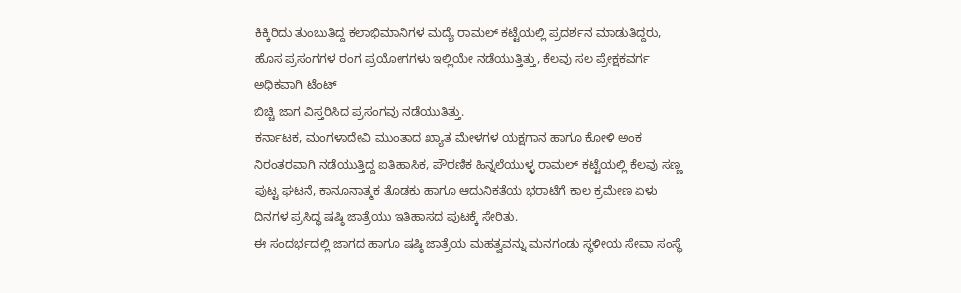ಕಿಕ್ಕಿರಿದು ತುಂಬುತಿದ್ದ ಕಲಾಭಿಮಾನಿಗಳ ಮದ್ಯೆ ರಾಮಲ್ ಕಟ್ಟೆಯಲ್ಲಿ ಪ್ರದರ್ಶನ ಮಾಡುತಿದ್ದರು, ಹೊಸ ಪ್ರಸಂಗಗಳ ರಂಗ ಪ್ರಯೋಗಗಳು ಇಲ್ಲಿಯೇ ನಡೆಯುತ್ತಿತ್ತು, ಕೆಲವು ಸಲ ಪ್ರೇಕ್ಷಕವರ್ಗ ಅಧಿಕವಾಗಿ ಟೆಂಟ್
ಬಿಚ್ಚಿ ಜಾಗ ವಿಸ್ತರಿಸಿದ ಪ್ರಸಂಗವು ನಡೆಯುತಿತ್ತು.
ಕರ್ನಾಟಕ, ಮಂಗಳಾದೇವಿ ಮುಂತಾದ ಖ್ಯಾತ ಮೇಳಗಳ ಯಕ್ಷಗಾನ ಹಾಗೂ ಕೋಳಿ ಅಂಕ ನಿರಂತರವಾಗಿ ನಡೆಯುತ್ತಿದ್ದ ಐತಿಹಾಸಿಕ, ಪೌರಣಿಕ ಹಿನ್ನಲೆಯುಳ್ಳ ರಾಮಲ್ ಕಟ್ಟೆಯಲ್ಲಿ ಕೆಲವು ಸಣ್ಣ ಪುಟ್ಟ ಘಟನೆ, ಕಾನೂನಾತ್ಮಕ ತೊಡಕು ಹಾಗೂ ಆದುನಿಕತೆಯ ಭರಾಟೆಗೆ ಕಾಲ ಕ್ರಮೇಣ ಏಳು ದಿನಗಳ ಪ್ರಸಿದ್ಧ ಷಷ್ಠಿ ಜಾತ್ರೆಯು ಇತಿಹಾಸದ ಪುಟಕ್ಕೆ ಸೇರಿತು.
ಈ ಸಂದರ್ಭದಲ್ಲಿ ಜಾಗದ ಹಾಗೂ ಷಷ್ಠಿ ಜಾತ್ರೆಯ ಮಹತ್ವವನ್ನು ಮನಗಂಡು ಸ್ಥಳೀಯ ಸೇವಾ ಸಂಸ್ಥೆ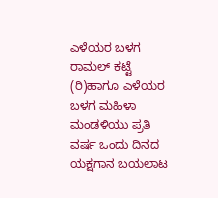ಎಳೆಯರ ಬಳಗ ರಾಮಲ್ ಕಟ್ಟೆ (ರಿ)ಹಾಗೂ ಎಳೆಯರ ಬಳಗ ಮಹಿಳಾ ಮಂಡಳಿಯು ಪ್ರತಿ ವರ್ಷ ಒಂದು ದಿನದ ಯಕ್ಷಗಾನ ಬಯಲಾಟ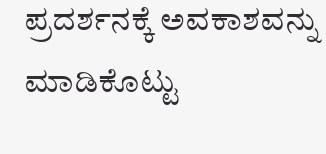ಪ್ರದರ್ಶನಕ್ಕೆ ಅವಕಾಶವನ್ನು ಮಾಡಿಕೊಟ್ಟು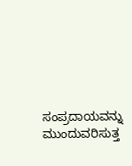ಸಂಪ್ರದಾಯವನ್ನು ಮುಂದುವರಿಸುತ್ತ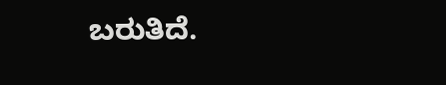ಬರುತಿದೆ.